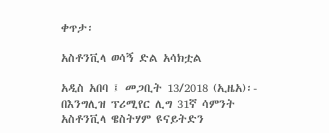ቀጥታ፡

አስቶንቪላ ወሳኝ ድል አሳክቷል

አዲስ አበባ ፤ መጋቢት 13/2018 (ኢዜአ)፡- በእንግሊዝ ፕሪሚየር ሊግ 31ኛ ሳምንት አስቶንቪላ ዌስትሃም ዩናይትድን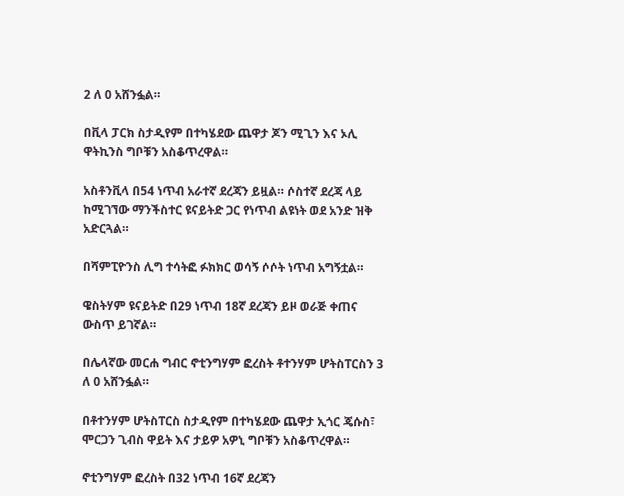2 ለ 0 አሸንፏል።

በቪላ ፓርክ ስታዲየም በተካሄደው ጨዋታ ጆን ሚጊን እና ኦሊ ዋትኪንስ ግቦቹን አስቆጥረዋል።

አስቶንቪላ በ54 ነጥብ አራተኛ ደረጃን ይዟል። ሶስተኛ ደረጃ ላይ ከሚገኘው ማንችስተር ዩናይትድ ጋር የነጥብ ልዩነት ወደ አንድ ዝቅ አድርጓል።

በሻምፒዮንስ ሊግ ተሳትፎ ፉክክር ወሳኝ ሶሶት ነጥብ አግኝቷል።

ዌስትሃም ዩናይትድ በ29 ነጥብ 18ኛ ደረጃን ይዞ ወራጅ ቀጠና ውስጥ ይገኛል።

በሌላኛው መርሐ ግብር ኖቲንግሃም ፎረስት ቶተንሃም ሆትስፐርስን 3 ለ 0 አሸንፏል።

በቶተንሃም ሆትስፐርስ ስታዲየም በተካሄደው ጨዋታ ኢጎር ጄሱስ፣ ሞርጋን ጊብስ ዋይት እና ታይዎ አዎኒ ግቦቹን አስቆጥረዋል።

ኖቲንግሃም ፎረስት በ32 ነጥብ 16ኛ ደረጃን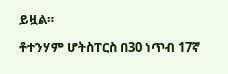ይዟል።

ቶተንሃም ሆትስፐርስ በ30 ነጥብ 17ኛ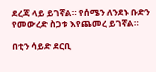ደረጃ ላይ ይገኛል። የሰሜን ለንደኑ ቡድን የመውረድ ስጋቱ እየጨመረ ይገኛል።

በቲን ሳይድ ደርቢ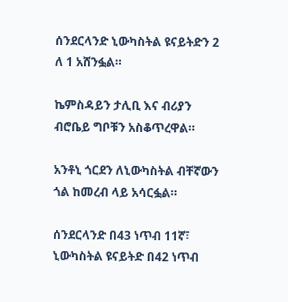ሰንደርላንድ ኒውካስትል ዩናይትድን 2 ለ 1 አሸንፏል።

ኬምስዳይን ታሊቢ እና ብሪያን ብሮቤይ ግቦቹን አስቆጥረዋል።

አንቶኒ ጎርደን ለኒውካስትል ብቸኛውን ጎል ከመረብ ላይ አሳርፏል።

ሰንደርላንድ በ43 ነጥብ 11ኛ፣ ኒውካስትል ዩናይትድ በ42 ነጥብ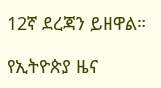12ኛ ደረጃን ይዘዋል።

የኢትዮጵያ ዜና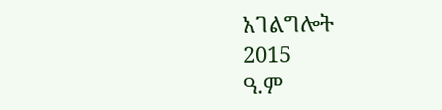አገልግሎት
2015
ዓ.ም